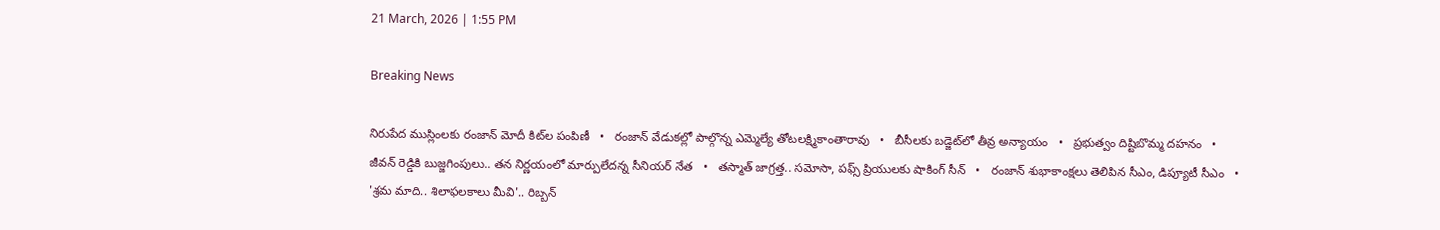21 March, 2026 | 1:55 PM

Breaking News

నిరుపేద ముస్లింలకు రంజాన్ మోదీ కిట్‌ల పంపిణీ   •   రంజాన్ వేడుకల్లో పాల్గొన్న ఎమ్మెల్యే తోటలక్ష్మికాంతారావు   •   బీసీలకు బడ్జెట్‌లో తీవ్ర అన్యాయం   •   ప్రభుత్వం దిష్టిబొమ్మ దహనం   •   జీవన్ రెడ్డికి బుజ్జగింపులు.. తన నిర్ణయంలో మార్పులేదన్న సీనియర్ నేత   •   తస్మాత్ జాగ్రత్త.. సమోసా, పఫ్స్ ప్రియులకు షాకింగ్ సీన్   •   రంజాన్ శుభాకాంక్షలు తెలిపిన సీఎం, డిప్యూటీ సీఎం   •   'శ్రమ మాది.. శిలాఫలకాలు మీవి'.. రిబ్బన్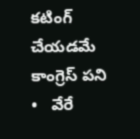కటింగ్ చేయడమే కాంగ్రెస్ పని   •   వేరే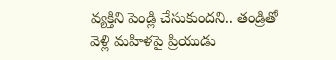వ్యక్తిని పెండ్లి చేసుకుందని.. తండ్రితో వెళ్లి మహిళపై ప్రియుడు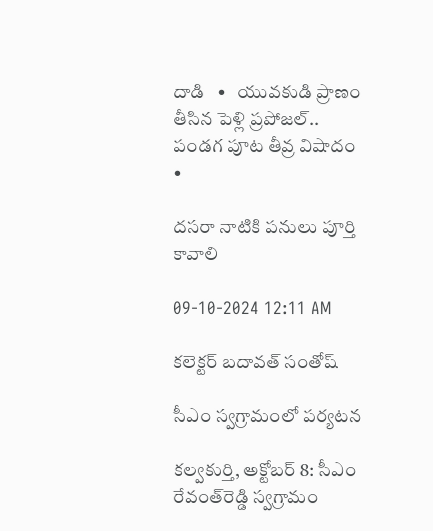దాడి   •   యువకుడి ప్రాణం తీసిన పెళ్లి ప్రపోజల్‌.. పండగ పూట తీవ్ర విషాదం   •

దసరా నాటికి పనులు పూర్తి కావాలి

09-10-2024 12:11 AM

కలెక్టర్ బదావత్ సంతోష్

సీఎం స్వగ్రామంలో పర్యటన

కల్వకుర్తి, అక్టోబర్ 8: సీఎం రేవంత్‌రెడ్డి స్వగ్రామం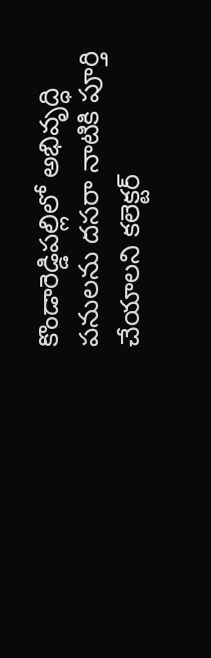కొండారెడ్డిపల్లిలో అభివృద్ధి పనులను దసరా నాటికి పూర్తి చేయాలని కలెక్టర్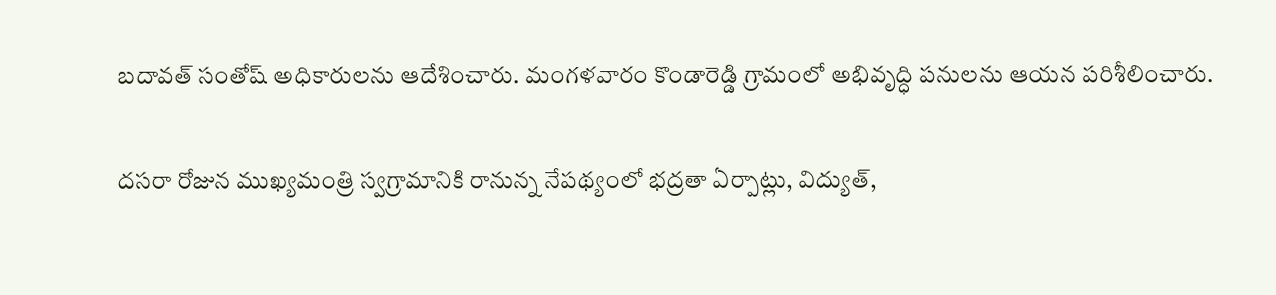బదావత్ సంతోష్ అధికారులను ఆదేశించారు. మంగళవారం కొండారెడ్డి గ్రామంలో అభివృద్ధి పనులను ఆయన పరిశీలించారు.

దసరా రోజున ముఖ్యమంత్రి స్వగ్రామానికి రానున్న నేపథ్యంలో భద్రతా ఏర్పాట్లు, విద్యుత్,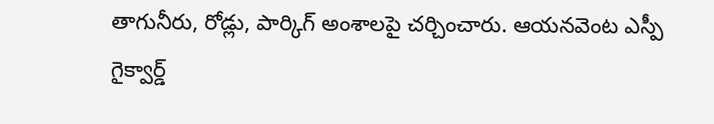తాగునీరు, రోడ్లు, పార్కిగ్ అంశాలపై చర్చించారు. ఆయనవెంట ఎస్పీ గైక్వార్డ్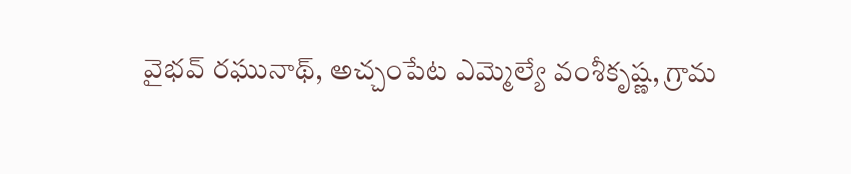వైభవ్ రఘునాథ్, అచ్చంపేట ఎమ్మెల్యే వంశీకృష్ణ, గ్రామ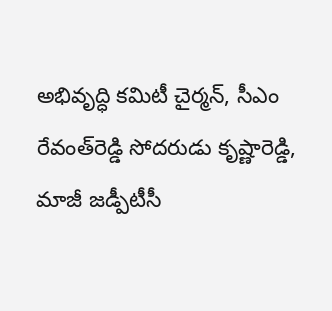అభివృద్ధి కమిటీ చైర్మన్, సీఎం రేవంత్‌రెడ్డి సోదరుడు కృష్ణారెడ్డి, మాజీ జడ్పీటీసీ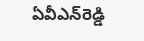ఏవీఎన్‌రెడ్డి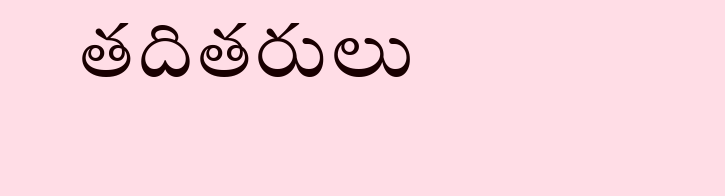తదితరులు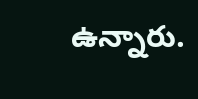ఉన్నారు.